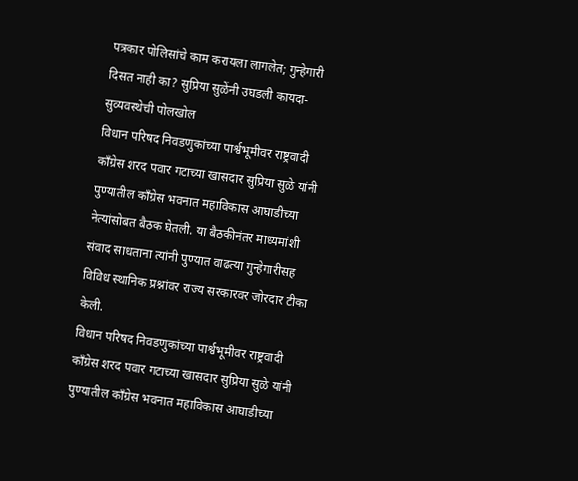पत्रकार पोलिसांचे काम करायला लागलेत; गुन्हेगारी दिसत नाही का? सुप्रिया सुळेंनी उघडली कायदा-सुव्यवस्थेची पोलखोल
विधान परिषद निवडणुकांच्या पार्श्वभूमीवर राष्ट्रवादी काँग्रेस शरद पवार गटाच्या खासदार सुप्रिया सुळे यांनी पुण्यातील काँग्रेस भवनात महाविकास आघाडीच्या नेत्यांसोबत बैठक घेतली. या बैठकीनंतर माध्यमांशी संवाद साधताना त्यांनी पुण्यात वाढत्या गुन्हेगारीसह विविध स्थानिक प्रश्नांवर राज्य सरकारवर जोरदार टीका केली.
विधान परिषद निवडणुकांच्या पार्श्वभूमीवर राष्ट्रवादी काँग्रेस शरद पवार गटाच्या खासदार सुप्रिया सुळे यांनी पुण्यातील काँग्रेस भवनात महाविकास आघाडीच्या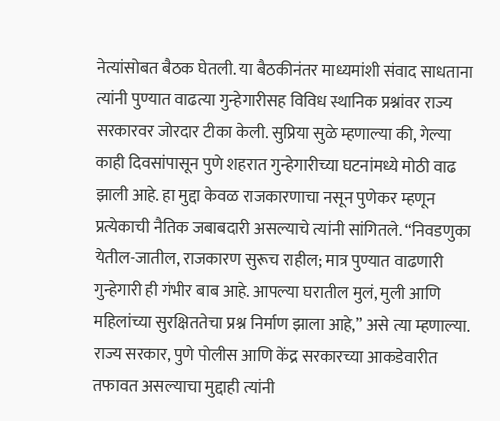नेत्यांसोबत बैठक घेतली. या बैठकीनंतर माध्यमांशी संवाद साधताना त्यांनी पुण्यात वाढत्या गुन्हेगारीसह विविध स्थानिक प्रश्नांवर राज्य सरकारवर जोरदार टीका केली. सुप्रिया सुळे म्हणाल्या की, गेल्या काही दिवसांपासून पुणे शहरात गुन्हेगारीच्या घटनांमध्ये मोठी वाढ झाली आहे. हा मुद्दा केवळ राजकारणाचा नसून पुणेकर म्हणून प्रत्येकाची नैतिक जबाबदारी असल्याचे त्यांनी सांगितले. “निवडणुका येतील-जातील, राजकारण सुरूच राहील; मात्र पुण्यात वाढणारी गुन्हेगारी ही गंभीर बाब आहे. आपल्या घरातील मुलं, मुली आणि महिलांच्या सुरक्षिततेचा प्रश्न निर्माण झाला आहे,” असे त्या म्हणाल्या.
राज्य सरकार, पुणे पोलीस आणि केंद्र सरकारच्या आकडेवारीत तफावत असल्याचा मुद्दाही त्यांनी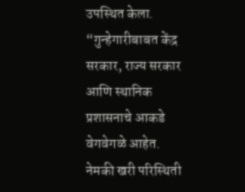उपस्थित केला. “गुन्हेगारीबाबत केंद्र सरकार, राज्य सरकार आणि स्थानिक प्रशासनाचे आकडे वेगवेगळे आहेत. नेमकी खरी परिस्थिती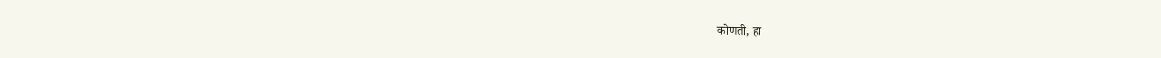कोणती, हा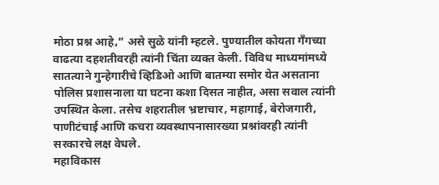मोठा प्रश्न आहे,” असे सुळे यांनी म्हटले. पुण्यातील कोयता गँगच्या वाढत्या दहशतीवरही त्यांनी चिंता व्यक्त केली. विविध माध्यमांमध्ये सातत्याने गुन्हेगारीचे व्हिडिओ आणि बातम्या समोर येत असताना पोलिस प्रशासनाला या घटना कशा दिसत नाहीत, असा सवाल त्यांनी उपस्थित केला. तसेच शहरातील भ्रष्टाचार, महागाई, बेरोजगारी, पाणीटंचाई आणि कचरा व्यवस्थापनासारख्या प्रश्नांवरही त्यांनी सरकारचे लक्ष वेधले.
महाविकास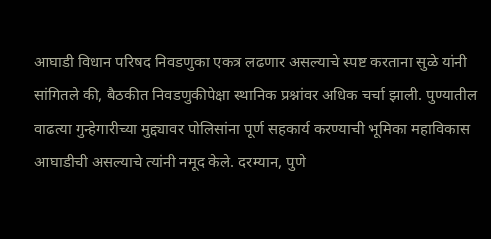आघाडी विधान परिषद निवडणुका एकत्र लढणार असल्याचे स्पष्ट करताना सुळे यांनी सांगितले की, बैठकीत निवडणुकीपेक्षा स्थानिक प्रश्नांवर अधिक चर्चा झाली. पुण्यातील वाढत्या गुन्हेगारीच्या मुद्द्यावर पोलिसांना पूर्ण सहकार्य करण्याची भूमिका महाविकास आघाडीची असल्याचे त्यांनी नमूद केले. दरम्यान, पुणे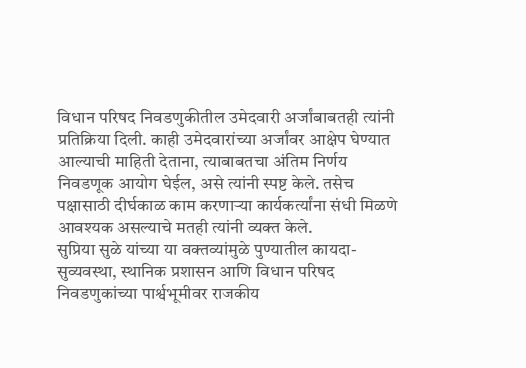विधान परिषद निवडणुकीतील उमेदवारी अर्जांबाबतही त्यांनी प्रतिक्रिया दिली. काही उमेदवारांच्या अर्जांवर आक्षेप घेण्यात आल्याची माहिती देताना, त्याबाबतचा अंतिम निर्णय निवडणूक आयोग घेईल, असे त्यांनी स्पष्ट केले. तसेच पक्षासाठी दीर्घकाळ काम करणाऱ्या कार्यकर्त्यांना संधी मिळणे आवश्यक असल्याचे मतही त्यांनी व्यक्त केले.
सुप्रिया सुळे यांच्या या वक्तव्यांमुळे पुण्यातील कायदा-सुव्यवस्था, स्थानिक प्रशासन आणि विधान परिषद निवडणुकांच्या पार्श्वभूमीवर राजकीय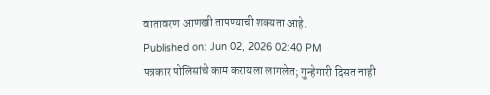वातावरण आणखी तापण्याची शक्यता आहे.
Published on: Jun 02, 2026 02:40 PM
पत्रकार पोलिसांचे काम करायला लागलेत; गुन्हेगारी दिसत नाही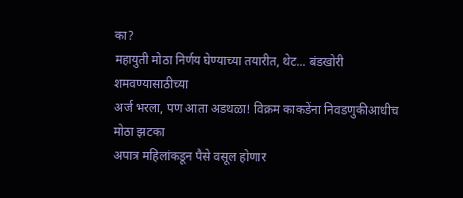का?
महायुती मोठा निर्णय घेण्याच्या तयारीत, थेट... बंडखोरी शमवण्यासाठीच्या
अर्ज भरला, पण आता अडथळा! विक्रम काकडेंना निवडणुकीआधीच मोठा झटका
अपात्र महिलांकडून पैसे वसूल होणार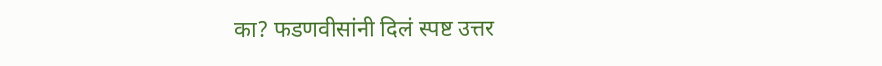का? फडणवीसांनी दिलं स्पष्ट उत्तर